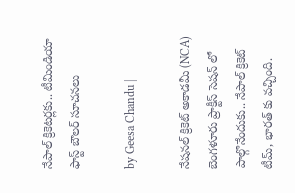నేపాల్ క్రికెటర్లకు.. టీమిండియా ఫాస్ట్ బౌలర్ సూచనలు

by Geesa Chandu |

నేషనల్ క్రికెట్ అకాడమీ (NCA) బెంగళూరు ప్రాక్టీస్ సెషన్ లో పాల్గొనేందుకు.. నేపాల్ క్రికెట్ టీమ్, భారత్ కు వచ్చింది.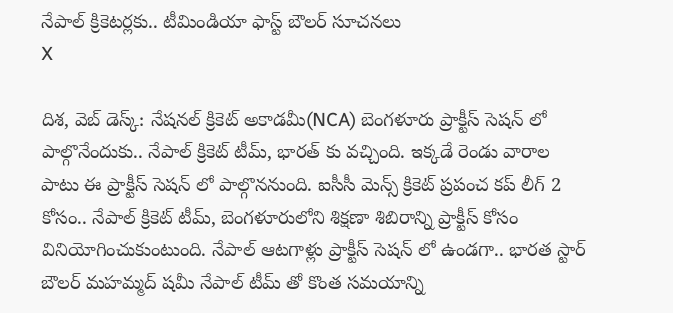నేపాల్ క్రికెటర్లకు.. టీమిండియా ఫాస్ట్ బౌలర్ సూచనలు
X

దిశ, వెబ్ డెస్క్: నేషనల్ క్రికెట్ అకాడమీ(NCA) బెంగళూరు ప్రాక్టీస్ సెషన్ లో పాల్గొనేందుకు.. నేపాల్ క్రికెట్ టీమ్, భారత్ కు వచ్చింది. ఇక్కడే రెండు వారాల పాటు ఈ ప్రాక్టీస్ సెషన్ లో పాల్గొననుంది. ఐసీసీ మెన్స్ క్రికెట్ ప్రపంచ కప్ లీగ్ 2 కోసం.. నేపాల్ క్రికెట్ టీమ్, బెంగళూరులోని శిక్షణా శిబిరాన్ని ప్రాక్టీస్ కోసం వినియోగించుకుంటుంది. నేపాల్ ఆటగాళ్లు ప్రాక్టీస్ సెషన్ లో ఉండగా.. భారత స్టార్ బౌలర్ మహమ్మద్ షమీ నేపాల్ టీమ్ తో కొంత సమయాన్ని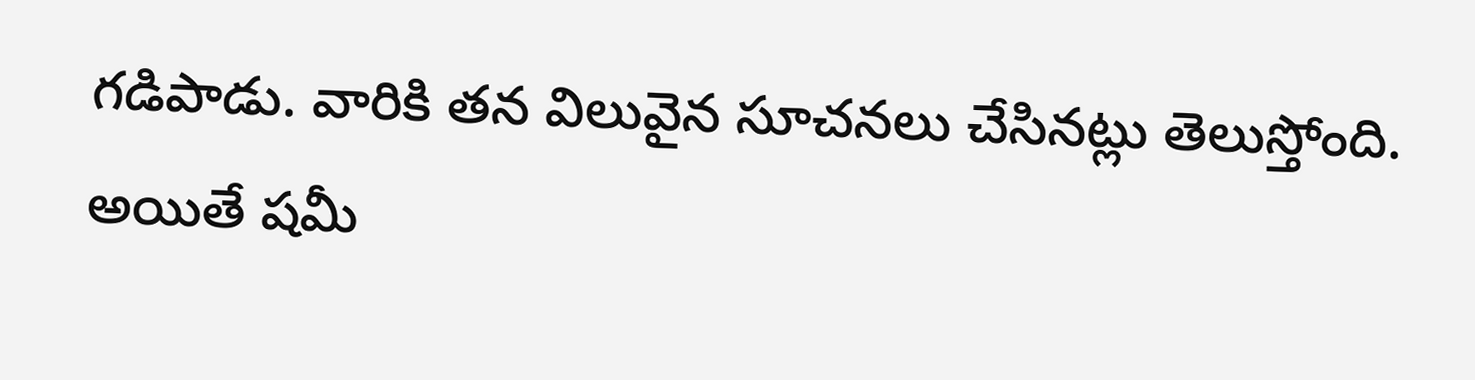గడిపాడు. వారికి తన విలువైన సూచనలు చేసినట్లు తెలుస్తోంది. అయితే షమీ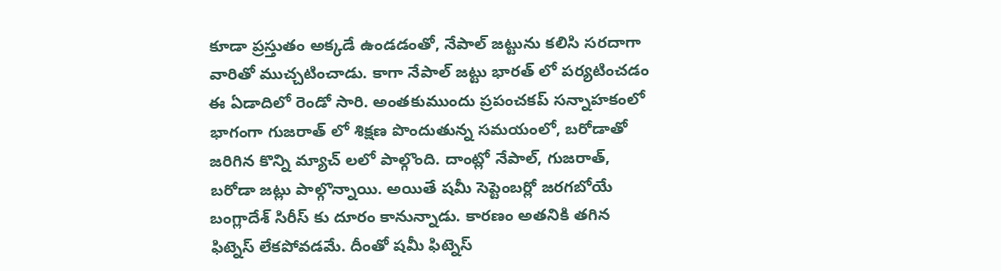కూడా ప్రస్తుతం అక్కడే ఉండడంతో, నేపాల్ జట్టును కలిసి సరదాగా వారితో ముచ్చటించాడు. కాగా నేపాల్ జట్టు భారత్ లో పర్యటించడం ఈ ఏడాదిలో రెండో సారి. అంతకుముందు ప్రపంచకప్ సన్నాహకంలో భాగంగా గుజరాత్ లో శిక్షణ పొందుతున్న సమయంలో, బరోడాతో జరిగిన కొన్ని మ్యాచ్ లలో పాల్గొంది. దాంట్లో నేపాల్, గుజరాత్, బరోడా జట్లు పాల్గొన్నాయి. అయితే షమీ సెప్టెంబర్లో జరగబోయే బంగ్లాదేశ్ సిరీస్ కు దూరం కానున్నాడు. కారణం అతనికి తగిన ఫిట్నెస్ లేకపోవడమే. దీంతో షమీ ఫిట్నెస్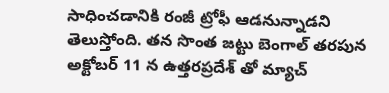సాధించడానికి రంజీ ట్రోఫీ ఆడనున్నాడని తెలుస్తోంది. తన సొంత జట్టు బెంగాల్ తరపున అక్టోబర్ 11 న ఉత్తరప్రదేశ్ తో మ్యాచ్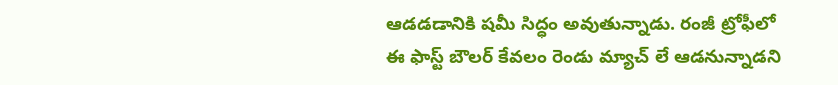ఆడడడానికి షమీ సిద్ధం అవుతున్నాడు. రంజీ ట్రోఫీలో ఈ ఫాస్ట్ బౌలర్ కేవలం రెండు మ్యాచ్ లే ఆడనున్నాడని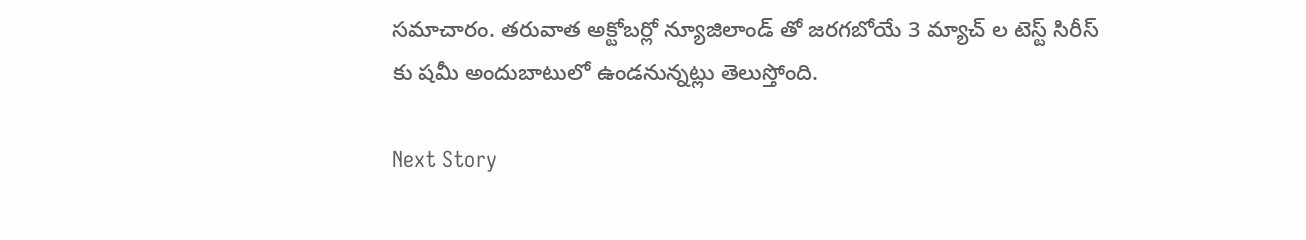సమాచారం. తరువాత అక్టోబర్లో న్యూజిలాండ్ తో జరగబోయే 3 మ్యాచ్ ల టెస్ట్ సిరీస్ కు షమీ అందుబాటులో ఉండనున్నట్లు తెలుస్తోంది.

Next Story